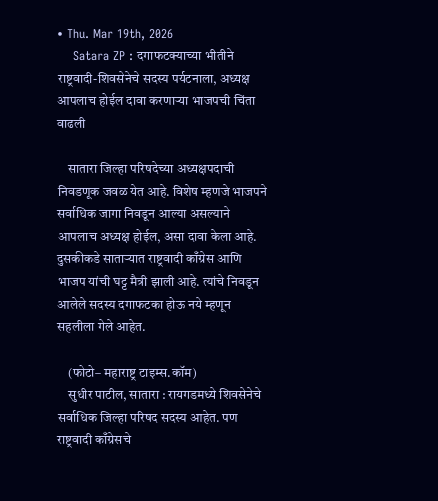• Thu. Mar 19th, 2026
    Satara ZP : दगाफटक्याच्या भीतीने राष्ट्रवादी-शिवसेनेचे सदस्य पर्यटनाला, अध्यक्ष आपलाच होईल दावा करणाऱ्या भाजपची चिंता वाढली

    सातारा जिल्हा परिषदेच्या अध्यक्षपदाची निवडणूक जवळ येत आहे. विशेष म्हणजे भाजपने सर्वाधिक जागा निवडून आल्या असल्याने आपलाच अध्यक्ष होईल, असा दावा केला आहे. दुसकीकडे साताऱ्यात राष्ट्रवादी काँग्रेस आणि भाजप यांची घट्ट मैत्री झाली आहे. त्यांचे निवडून आलेले सदस्य दगाफटका होऊ नये म्हणून सहलीला गेले आहेत.

    (फोटो– महाराष्ट्र टाइम्स.कॉम)
    सुधीर पाटील, सातारा : रायगडमध्ये शिवसेनेचे सर्वाधिक जिल्हा परिषद सदस्य आहेत. पण राष्ट्रवादी काँग्रेसचे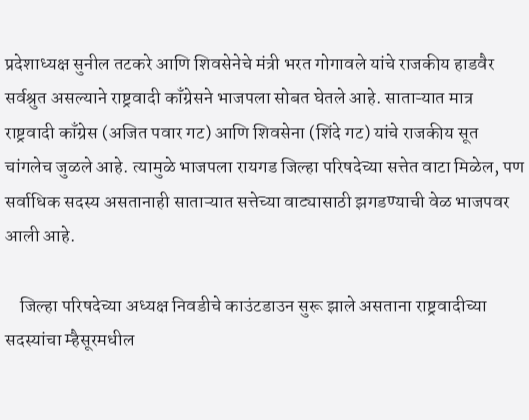प्रदेशाध्यक्ष सुनील तटकरे आणि शिवसेनेचे मंत्री भरत गोगावले यांचे राजकीय हाडवैर सर्वश्रुत असल्याने राष्ट्रवादी काँग्रेसने भाजपला सोबत घेतले आहे. साताऱ्यात मात्र राष्ट्रवादी काँग्रेस (अजित पवार गट) आणि शिवसेना (शिंदे गट) यांचे राजकीय सूत चांगलेच जुळले आहे. त्यामुळे भाजपला रायगड जिल्हा परिषदेच्या सत्तेत वाटा मिळेल, पण सर्वाधिक सदस्य असतानाही साताऱ्यात सत्तेच्या वाट्यासाठी झगडण्याची वेळ भाजपवर आली आहे.

    जिल्हा परिषदेच्या अध्यक्ष निवडीचे काउंटडाउन सुरू झाले असताना राष्ट्रवादीच्या सदस्यांचा म्हैसूरमधील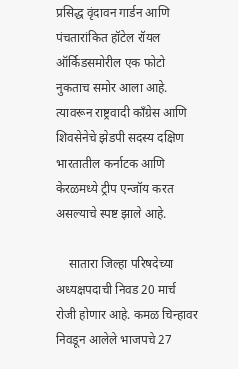प्रसिद्ध वृंदावन गार्डन आणि पंचतारांकित हॉटेल रॉयल ऑर्किडसमोरील एक फोटो नुकताच समोर आला आहे. त्यावरून राष्ट्रवादी काँग्रेस आणि शिवसेनेचे झेडपी सदस्य दक्षिण भारतातील कर्नाटक आणि केरळमध्ये ट्रीप एन्जॉय करत असल्याचे स्पष्ट झाले आहे.

    सातारा जिल्हा परिषदेच्या अध्यक्षपदाची निवड 20 मार्च रोजी होणार आहे. कमळ चिन्हावर निवडून आलेले भाजपचे 27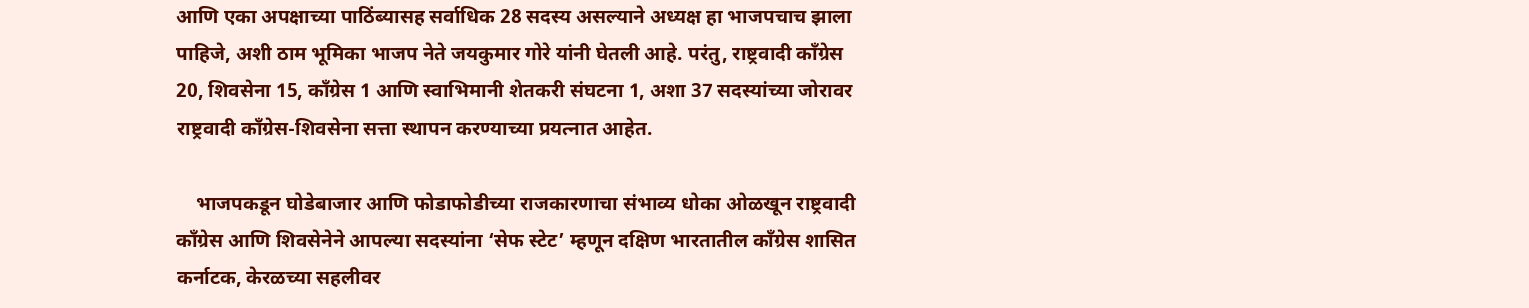आणि एका अपक्षाच्या पाठिंब्यासह सर्वाधिक 28 सदस्य असल्याने अध्यक्ष हा भाजपचाच झाला पाहिजे, अशी ठाम भूमिका भाजप नेते जयकुमार गोरे यांनी घेतली आहे. परंतु, राष्ट्रवादी काँग्रेस 20, शिवसेना 15, काँग्रेस 1 आणि स्वाभिमानी शेतकरी संघटना 1, अशा 37 सदस्यांच्या जोरावर राष्ट्रवादी काँग्रेस-शिवसेना सत्ता स्थापन करण्याच्या प्रयत्नात आहेत.

    भाजपकडून घोडेबाजार आणि फोडाफोडीच्या राजकारणाचा संभाव्य धोका ओळखून राष्ट्रवादी काँग्रेस आणि शिवसेनेने आपल्या सदस्यांना ‘सेफ स्टेट’ म्हणून दक्षिण भारतातील काँग्रेस शासित कर्नाटक, केरळच्या सहलीवर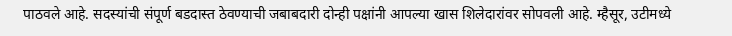पाठवले आहे. सदस्यांची संपूर्ण बडदास्त ठेवण्याची जबाबदारी दोन्ही पक्षांनी आपल्या खास शिलेदारांवर सोपवली आहे. म्हैसूर, उटीमध्ये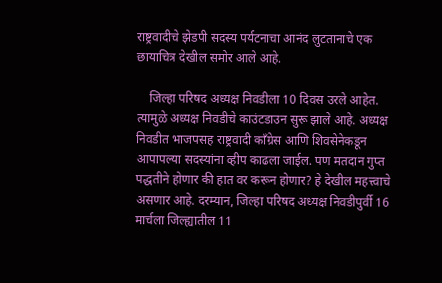राष्ट्रवादीचे झेडपी सदस्य पर्यटनाचा आनंद लुटतानाचे एक छायाचित्र देखील समोर आले आहे.

    जिल्हा परिषद अध्यक्ष निवडीला 10 दिवस उरले आहेत. त्यामुळे अध्यक्ष निवडीचे काउंटडाउन सुरू झाले आहे. अध्यक्ष निवडीत भाजपसह राष्ट्रवादी काँग्रेस आणि शिवसेनेकडून आपापल्या सदस्यांना व्हीप काढला जाईल. पण मतदान गुप्त पद्धतीने होणार की हात वर करून होणार? हे देखील महत्त्वाचे असणार आहे. दरम्यान, जिल्हा परिषद अध्यक्ष निवडीपुर्वी 16 मार्चला जिल्ह्यातील 11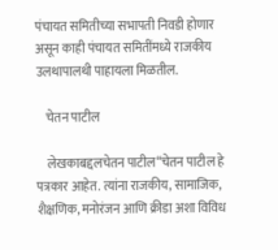पंचायत समितीच्या सभापती निवडी होणार असून काही पंचायत समितींमध्ये राजकीय उलथापालथी पाहायला मिळतील.

    चेतन पाटील

    लेखकाबद्दलचेतन पाटील“चेतन पाटील हे पत्रकार आहेत. त्यांना राजकीय, सामाजिक, शैक्षणिक, मनोरंजन आणि क्रीडा अशा विविध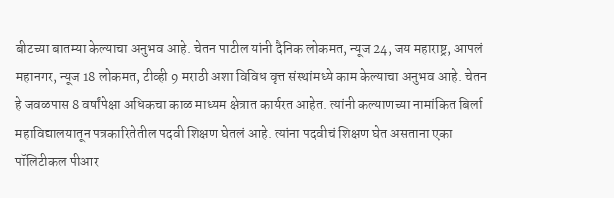बीटच्या बातम्या केल्याचा अनुभव आहे. चेतन पाटील यांनी दैनिक लोकमत, न्यूज 24, जय महाराष्ट्र, आपलं महानगर, न्यूज 18 लोकमत, टीव्ही 9 मराठी अशा विविध वृत्त संस्थांमध्ये काम केल्याचा अनुभव आहे. चेतन हे जवळपास 8 वर्षांपेक्षा अधिकचा काळ माध्यम क्षेत्रात कार्यरत आहेत. त्यांनी कल्याणच्या नामांकित बिर्ला महाविद्यालयातून पत्रकारितेतील पदवी शिक्षण घेतलं आहे. त्यांना पदवीचं शिक्षण घेत असताना एका पॉलिटीकल पीआर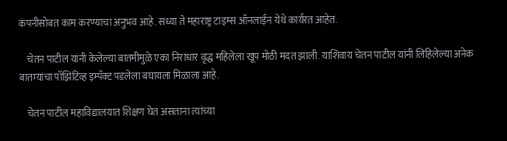कंपनीसोबत काम करण्याचा अनुभव आहे. सध्या ते महाराष्ट्र टाइम्स ऑनलाईन येथे कार्यरत आहेत.

    चेतन पाटील यांनी केलेल्या बातमीमुळे एका निराधार वृद्ध महिलेला खूप मोठी मदत झाली. याशिवाय चेतन पाटील यांनी लिहिलेल्या अनेक बातम्यांचा पॉझिटिव्ह इम्पॅक्ट पडलेला बघायला मिळाला आहे.

    चेतन पाटील महाविद्यालयात शिक्षण घेत असताना त्यांच्या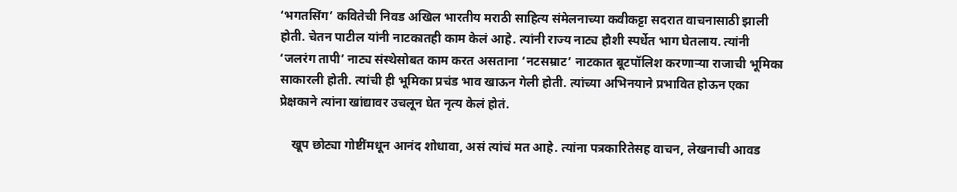‘भगतसिंग’ कवितेची निवड अखिल भारतीय मराठी साहित्य संमेलनाच्या कवीकट्टा सदरात वाचनासाठी झाली होती. चेतन पाटील यांनी नाटकातही काम केलं आहे. त्यांनी राज्य नाट्य हौशी स्पर्धेत भाग घेतलाय. त्यांनी ‘जलरंग तापी’ नाट्य संस्थेसोबत काम करत असताना ‘नटसम्राट’ नाटकात बूटपॉलिश करणाऱ्या राजाची भूमिका साकारली होती. त्यांची ही भूमिका प्रचंड भाव खाऊन गेली होती. त्यांच्या अभिनयाने प्रभावित होऊन एका प्रेक्षकाने त्यांना खांद्यावर उचलून घेत नृत्य केलं होतं.

    खूप छोट्या गोष्टींमधून आनंद शोधावा, असं त्यांचं मत आहे. त्यांना पत्रकारितेसह वाचन, लेखनाची आवड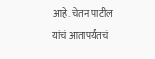आहे. चेतन पाटील यांचं आतापर्यंतचं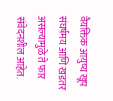वैयक्तिक आयुष्य खूप संघर्षमय आणि खडतर असल्यामुळे ते फार संवेदनशील आहेत.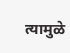त्यामुळे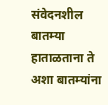संवेदनशील बातम्या हाताळताना ते अशा बातम्यांना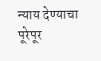न्याय देण्याचा पूरेपूर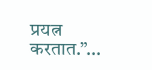प्रयत्न करतात.”…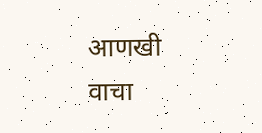आणखी वाचा